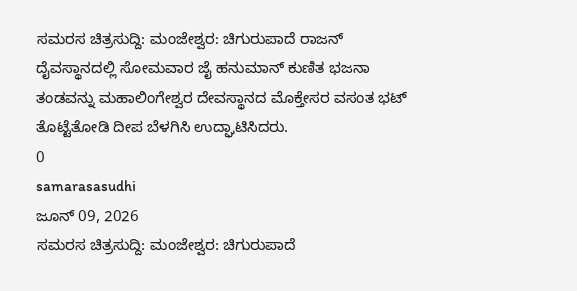ಸಮರಸ ಚಿತ್ರಸುದ್ದಿ: ಮಂಜೇಶ್ವರ: ಚಿಗುರುಪಾದೆ ರಾಜನ್ ದೈವಸ್ಥಾನದಲ್ಲಿ ಸೋಮವಾರ ಜೈ ಹನುಮಾನ್ ಕುಣಿತ ಭಜನಾ ತಂಡವನ್ನು ಮಹಾಲಿಂಗೇಶ್ವರ ದೇವಸ್ಥಾನದ ಮೊಕ್ತೇಸರ ವಸಂತ ಭಟ್ ತೊಟ್ಟೆತೋಡಿ ದೀಪ ಬೆಳಗಿಸಿ ಉದ್ಘಾಟಿಸಿದರು.
0
samarasasudhi
ಜೂನ್ 09, 2026
ಸಮರಸ ಚಿತ್ರಸುದ್ದಿ: ಮಂಜೇಶ್ವರ: ಚಿಗುರುಪಾದೆ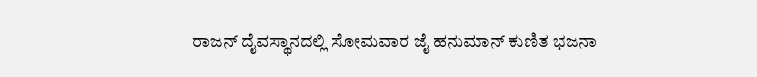ರಾಜನ್ ದೈವಸ್ಥಾನದಲ್ಲಿ ಸೋಮವಾರ ಜೈ ಹನುಮಾನ್ ಕುಣಿತ ಭಜನಾ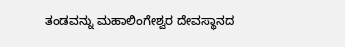ತಂಡವನ್ನು ಮಹಾಲಿಂಗೇಶ್ವರ ದೇವಸ್ಥಾನದ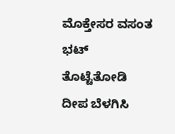ಮೊಕ್ತೇಸರ ವಸಂತ ಭಟ್ ತೊಟ್ಟೆತೋಡಿ ದೀಪ ಬೆಳಗಿಸಿ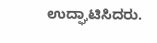ಉದ್ಘಾಟಿಸಿದರು.